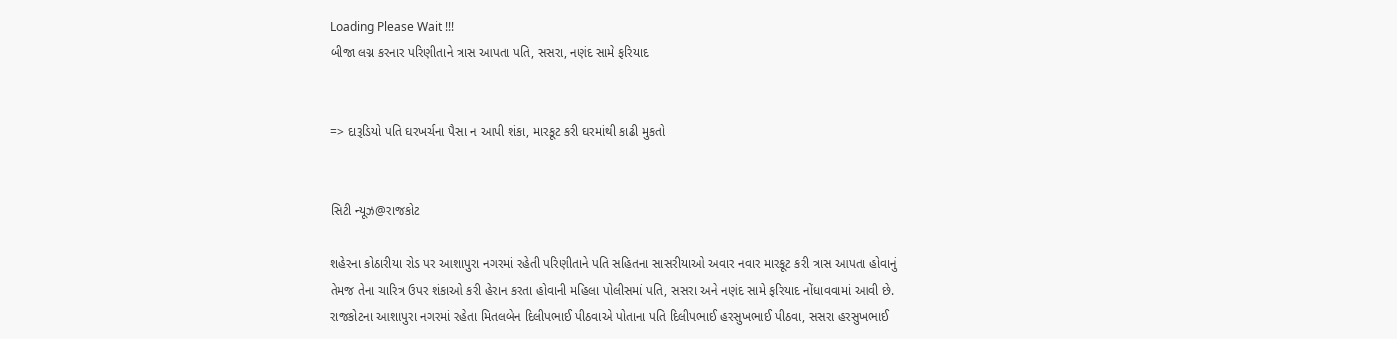Loading Please Wait !!!
બીજા લગ્ન કરનાર પરિણીતાને ત્રાસ આપતા પતિ, સસરા, નણંદ સામે ફરિયાદ


=> દારૂડિયો પતિ ઘરખર્ચના પૈસા ન આપી શંકા, મારકૂટ કરી ઘરમાંથી કાઢી મુકતો


સિટી ન્યૂઝ@રાજકોટ

શહેરના કોઠારીયા રોડ પર આશાપુરા નગરમાં રહેતી પરિણીતાને પતિ સહિતના સાસરીયાઓ અવાર નવાર મારકૂટ કરી ત્રાસ આપતા હોવાનું તેમજ તેના ચારિત્ર ઉપર શંકાઓ કરી હેરાન કરતા હોવાની મહિલા પોલીસમાં પતિ, સસરા અને નણંદ સામે ફરિયાદ નોંધાવવામાં આવી છે. રાજકોટના આશાપુરા નગરમાં રહેતા મિતલબેન દિલીપભાઈ પીઠવાએ પોતાના પતિ દિલીપભાઈ હરસુખભાઈ પીઠવા, સસરા હરસુખભાઈ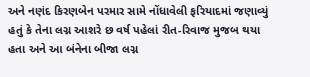અને નણંદ કિરણબેન પરમાર સામે નોંધાવેલી ફરિયાદમાં જણાવ્યું હતું કે તેના લગ્ન આશરે છ વર્ષ પહેલાં રીત-રિવાજ મુજબ થયા હતા અને આ બંનેના બીજા લગ્ન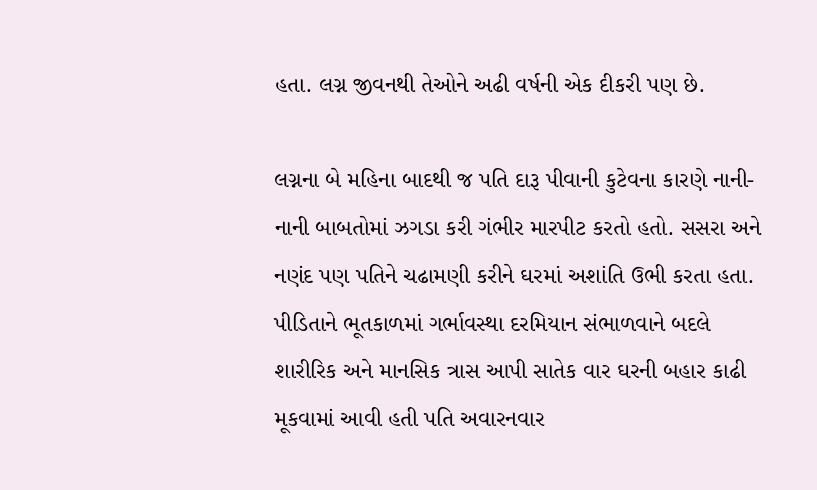હતા. લગ્ન જીવનથી તેઓને અઢી વર્ષની એક દીકરી પણ છે.

લગ્નના બે મહિના બાદથી જ પતિ દારૂ પીવાની કુટેવના કારણે નાની-નાની બાબતોમાં ઝગડા કરી ગંભીર મારપીટ કરતો હતો. સસરા અને નણંદ પણ પતિને ચઢામણી કરીને ઘરમાં અશાંતિ ઉભી કરતા હતા. પીડિતાને ભૂતકાળમાં ગર્ભાવસ્થા દરમિયાન સંભાળવાને બદલે શારીરિક અને માનસિક ત્રાસ આપી સાતેક વાર ઘરની બહાર કાઢી મૂકવામાં આવી હતી પતિ અવારનવાર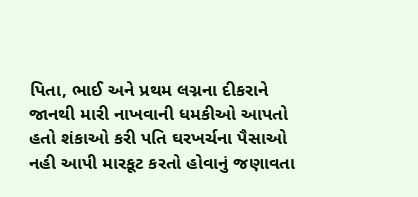પિતા, ભાઈ અને પ્રથમ લગ્નના દીકરાને જાનથી મારી નાખવાની ધમકીઓ આપતો હતો શંકાઓ કરી પતિ ઘરખર્ચના પૈસાઓ નહી આપી મારકૂટ કરતો હોવાનું જણાવતા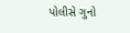પોલીસે ગુનો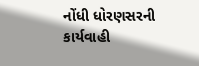નોંધી ધોરણસરની કાર્યવાહી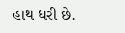હાથ ધરી છે.